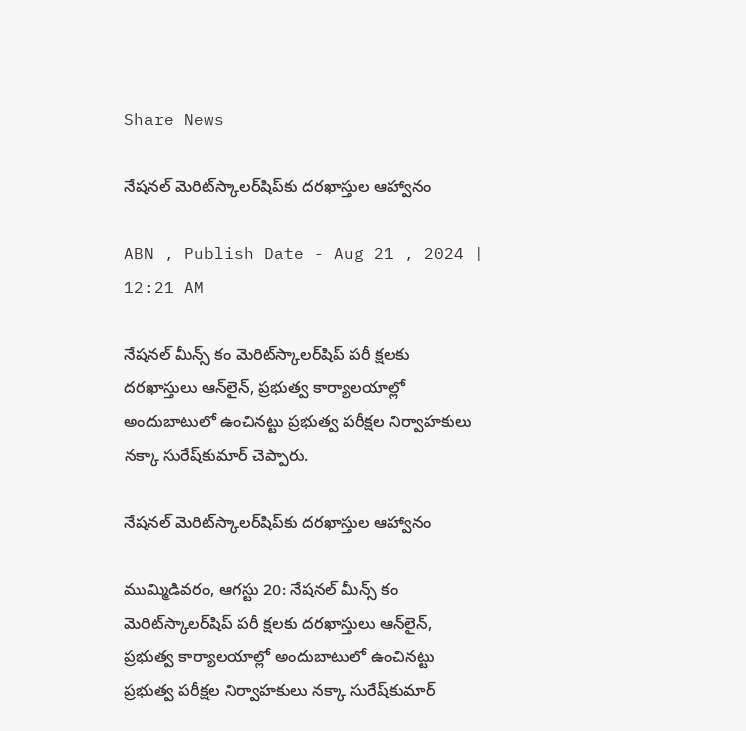Share News

నేషనల్‌ మెరిట్‌స్కాలర్‌షిప్‌కు దరఖాస్తుల ఆహ్వానం

ABN , Publish Date - Aug 21 , 2024 | 12:21 AM

నేషనల్‌ మీన్స్‌ కం మెరిట్‌స్కాలర్‌షిప్‌ పరీ క్షలకు దరఖాస్తులు ఆన్‌లైన్‌, ప్రభుత్వ కార్యాలయాల్లో అందుబాటులో ఉంచినట్టు ప్రభుత్వ పరీక్షల నిర్వాహకులు నక్కా సురేష్‌కుమార్‌ చెప్పారు.

నేషనల్‌ మెరిట్‌స్కాలర్‌షిప్‌కు దరఖాస్తుల ఆహ్వానం

ముమ్మిడివరం, ఆగస్టు 20: నేషనల్‌ మీన్స్‌ కం మెరిట్‌స్కాలర్‌షిప్‌ పరీ క్షలకు దరఖాస్తులు ఆన్‌లైన్‌, ప్రభుత్వ కార్యాలయాల్లో అందుబాటులో ఉంచినట్టు ప్రభుత్వ పరీక్షల నిర్వాహకులు నక్కా సురేష్‌కుమార్‌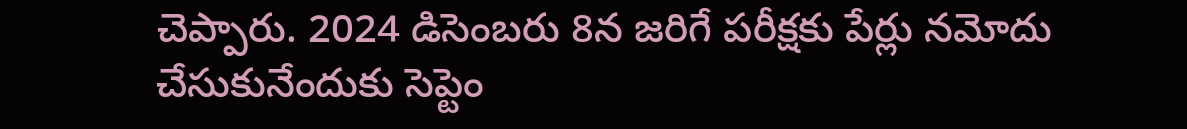చెప్పారు. 2024 డిసెంబరు 8న జరిగే పరీక్షకు పేర్లు నమోదు చేసుకునేందుకు సెప్టెం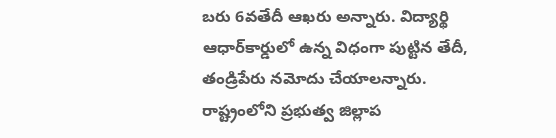బరు 6వతేదీ ఆఖరు అన్నారు. విద్యార్థి ఆధార్‌కార్డులో ఉన్న విధంగా పుట్టిన తేదీ, తండ్రిపేరు నమోదు చేయాలన్నారు. రాష్ట్రంలోని ప్రభుత్వ జిల్లాప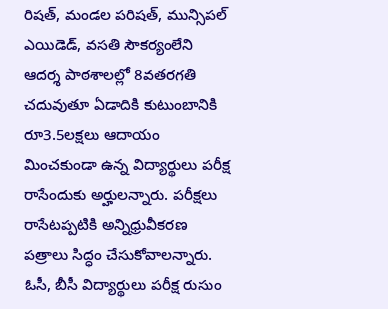రిషత్‌, మండల పరిషత్‌, మున్సిపల్‌ ఎయిడెడ్‌, వసతి సౌకర్యంలేని ఆదర్శ పాఠశాలల్లో 8వతరగతి చదువుతూ ఏడాదికి కుటుంబానికి రూ3.5లక్షలు ఆదాయం మించకుండా ఉన్న విద్యార్థులు పరీక్ష రాసేందుకు అర్హులన్నారు. పరీక్షలు రాసేటప్పటికి అన్నిధ్రువీకరణ పత్రాలు సిద్ధం చేసుకోవాలన్నారు. ఓసీ, బీసీ విద్యార్థులు పరీక్ష రుసుం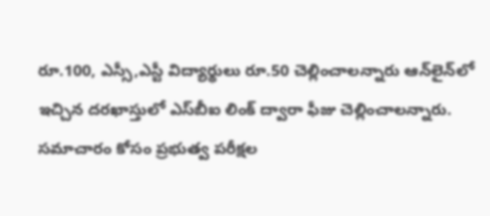రూ.100, ఎస్సీ,ఎస్టీ విద్యార్థులు రూ.50 చెల్లించాలన్నారు ఆన్‌లైన్‌లో ఇచ్చిన దరఖాస్తులో ఎస్‌బీఐ లింక్‌ ద్వారా ఫీజు చెల్లించాలన్నారు. సమాచారం కోసం ప్రభుత్వ పరీక్షల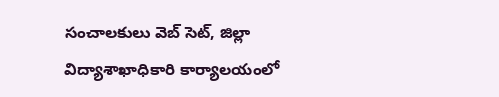సంచాలకులు వెబ్‌ సెట్‌, జిల్లా విద్యాశాఖాధికారి కార్యాలయంలో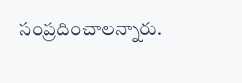సంప్రదించాలన్నారు.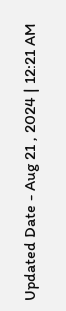Updated Date - Aug 21 , 2024 | 12:21 AM